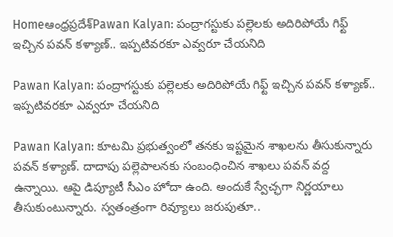Homeఆంధ్రప్రదేశ్‌Pawan Kalyan: పంద్రాగస్టుకు పల్లెలకు అదిరిపోయే గిఫ్ట్ ఇచ్చిన పవన్ కళ్యాణ్.. ఇప్పటివరకూ ఎవ్వరూ చేయనిది

Pawan Kalyan: పంద్రాగస్టుకు పల్లెలకు అదిరిపోయే గిఫ్ట్ ఇచ్చిన పవన్ కళ్యాణ్.. ఇప్పటివరకూ ఎవ్వరూ చేయనిది

Pawan Kalyan: కూటమి ప్రభుత్వంలో తనకు ఇష్టమైన శాఖలను తీసుకున్నారు పవన్ కళ్యాణ్. దాదాపు పల్లెపాలనకు సంబంధించిన శాఖలు పవన్ వద్ద ఉన్నాయి. ఆపై డిప్యూటీ సీఎం హోదా ఉంది. అందుకే స్వేచ్ఛగా నిర్ణయాలు తీసుకుంటున్నారు. స్వతంత్రంగా రివ్యూలు జరుపుతూ..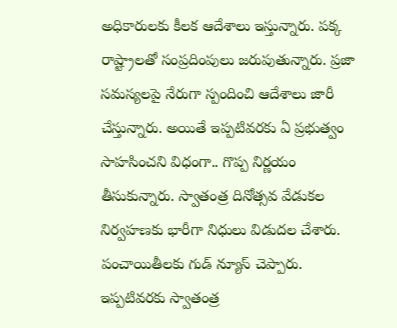అధికారులకు కీలక ఆదేశాలు ఇస్తున్నారు. పక్క రాష్ట్రాలతో సంప్రదింపులు జరుపుతున్నారు. ప్రజా సమస్యలపై నేరుగా స్పందించి ఆదేశాలు జారీ చేస్తున్నారు. అయితే ఇప్పటివరకు ఏ ప్రభుత్వం సాహసించని విధంగా.. గొప్ప నిర్ణయం తీసుకున్నారు. స్వాతంత్ర దినోత్సవ వేడుకల నిర్వహణకు భారీగా నిధులు విడుదల చేశారు. పంచాయితీలకు గుడ్ న్యూస్ చెప్పారు. ఇప్పటివరకు స్వాతంత్ర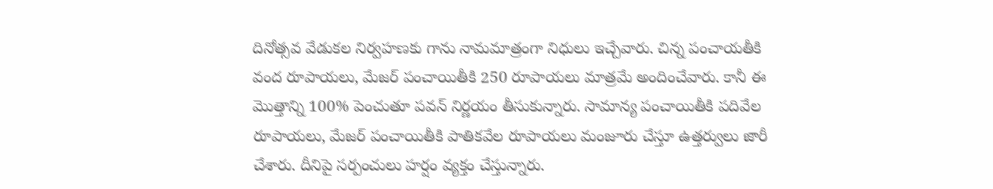దినోత్సవ వేడుకల నిర్వహణకు గాను నామమాత్రంగా నిధులు ఇచ్చేవారు. చిన్న పంచాయతీకి వంద రూపాయలు, మేజర్ పంచాయితీకి 250 రూపాయలు మాత్రమే అందించేవారు. కానీ ఈ మొత్తాన్ని 100% పెంచుతూ పవన్ నిర్ణయం తీసుకున్నారు. సామాన్య పంచాయితీకి పదివేల రూపాయలు, మేజర్ పంచాయితీకి పాతికవేల రూపాయలు మంజూరు చేస్తూ ఉత్తర్వులు జారీ చేశారు. దీనిపై సర్పంచులు హర్షం వ్యక్తం చేస్తున్నారు.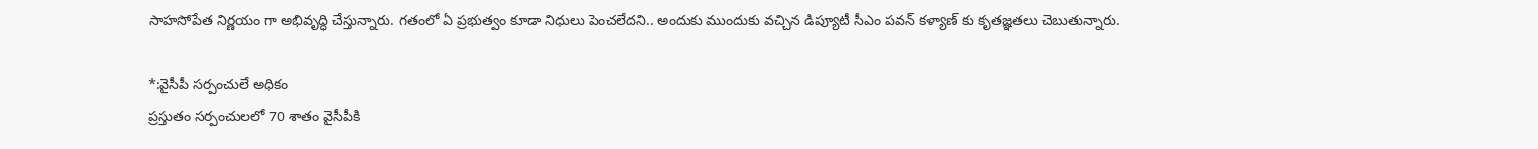సాహసోపేత నిర్ణయం గా అభివృద్ధి చేస్తున్నారు. గతంలో ఏ ప్రభుత్వం కూడా నిధులు పెంచలేదని.. అందుకు ముందుకు వచ్చిన డిప్యూటీ సీఎం పవన్ కళ్యాణ్ కు కృతజ్ఞతలు చెబుతున్నారు.

*:వైసీపీ సర్పంచులే అధికం
ప్రస్తుతం సర్పంచులలో 70 శాతం వైసీపీకి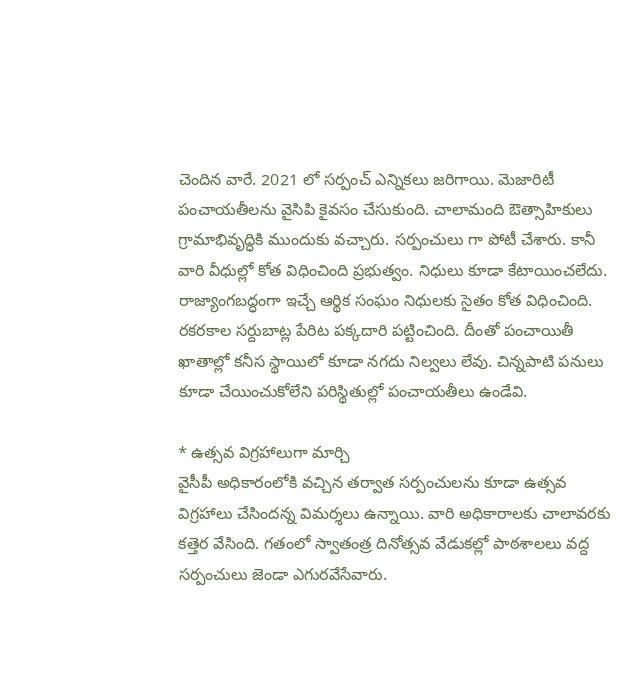చెందిన వారే. 2021 లో సర్పంచ్ ఎన్నికలు జరిగాయి. మెజారిటీ పంచాయతీలను వైసిపి కైవసం చేసుకుంది. చాలామంది ఔత్సాహికులు గ్రామాభివృద్ధికి ముందుకు వచ్చారు. సర్పంచులు గా పోటీ చేశారు. కానీ వారి వీధుల్లో కోత విధించింది ప్రభుత్వం. నిధులు కూడా కేటాయించలేదు. రాజ్యాంగబద్ధంగా ఇచ్చే ఆర్థిక సంఘం నిధులకు సైతం కోత విధించింది. రకరకాల సర్దుబాట్ల పేరిట పక్కదారి పట్టించింది. దీంతో పంచాయితీ ఖాతాల్లో కనీస స్థాయిలో కూడా నగదు నిల్వలు లేవు. చిన్నపాటి పనులు కూడా చేయించుకోలేని పరిస్థితుల్లో పంచాయతీలు ఉండేవి.

* ఉత్సవ విగ్రహాలుగా మార్చి
వైసీపీ అధికారంలోకి వచ్చిన తర్వాత సర్పంచులను కూడా ఉత్సవ విగ్రహాలు చేసిందన్న విమర్శలు ఉన్నాయి. వారి అధికారాలకు చాలావరకు కత్తెర వేసింది. గతంలో స్వాతంత్ర దినోత్సవ వేడుకల్లో పాఠశాలలు వద్ద సర్పంచులు జెండా ఎగురవేసేవారు.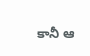కానీ ఆ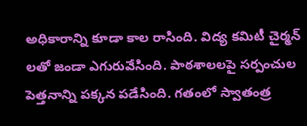అధికారాన్ని కూడా కాల రాసింది. విద్య కమిటీ చైర్మన్ లతో జండా ఎగురువేసింది. పాఠశాలలపై సర్పంచుల పెత్తనాన్ని పక్కన పడేసింది. గతంలో స్వాతంత్ర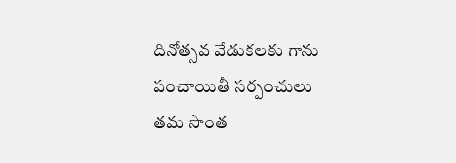దినోత్సవ వేడుకలకు గాను పంచాయితీ సర్పంచులు తమ సొంత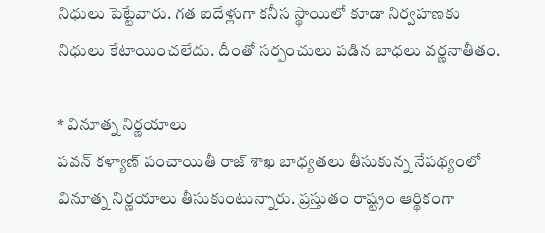నిధులు పెట్టేవారు. గత ఐదేళ్లుగా కనీస స్థాయిలో కూడా నిర్వహణకు నిధులు కేటాయించలేదు. దీంతో సర్పంచులు పడిన బాధలు వర్ణనాతీతం.

* వినూత్న నిర్ణయాలు
పవన్ కళ్యాణ్ పంచాయితీ రాజ్ శాఖ బాధ్యతలు తీసుకున్న నేపథ్యంలో వినూత్న నిర్ణయాలు తీసుకుంటున్నారు. ప్రస్తుతం రాష్ట్రం ఆర్థికంగా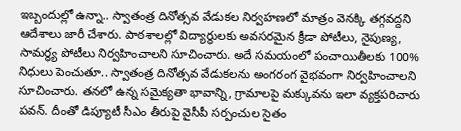ఇబ్బందుల్లో ఉన్నా.. స్వాతంత్ర దినోత్సవ వేడుకల నిర్వహణలో మాత్రం వెనక్కి తగ్గవద్దని ఆదేశాలు జారీ చేశారు. పాఠశాలల్లో విద్యార్థులకు అవసరమైన క్రీడా పోటీలు, నైపుణ్య, సామర్ధ్య పోటీలు నిర్వహించాలని సూచించారు. అదే సమయంలో పంచాయితీలకు 100% నిధులు పెంచుతూ.. స్వాతంత్ర దినోత్సవ వేడుకలను అంగరంగ వైభవంగా నిర్వహించాలని సూచించారు. తనలో ఉన్న సమైక్యతా భావాన్ని, గ్రామాలపై మక్కువను ఇలా వ్యక్తపరిచారు పవన్. దీంతో డిప్యూటీ సీఎం తీరుపై వైసీపీ సర్పంచుల సైతం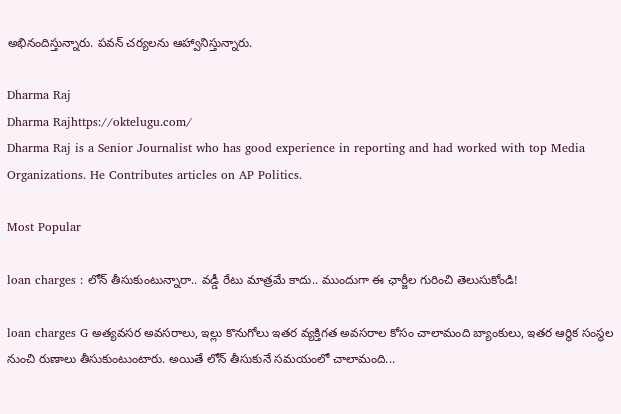అభినందిస్తున్నారు. పవన్ చర్యలను ఆహ్వానిస్తున్నారు.

Dharma Raj
Dharma Rajhttps://oktelugu.com/
Dharma Raj is a Senior Journalist who has good experience in reporting and had worked with top Media Organizations. He Contributes articles on AP Politics.

Most Popular

loan charges : లోన్ తీసుకుంటున్నారా.. వడ్డీ రేటు మాత్రమే కాదు.. ముందుగా ఈ ఛార్జీల గురించి తెలుసుకోండి!

loan charges G అత్యవసర అవసరాలు, ఇల్లు కొనుగోలు ఇతర వ్యక్తిగత అవసరాల కోసం చాలామంది బ్యాంకులు, ఇతర ఆర్థిక సంస్థల నుంచి రుణాలు తీసుకుంటుంటారు. అయితే లోన్ తీసుకునే సమయంలో చాలామంది...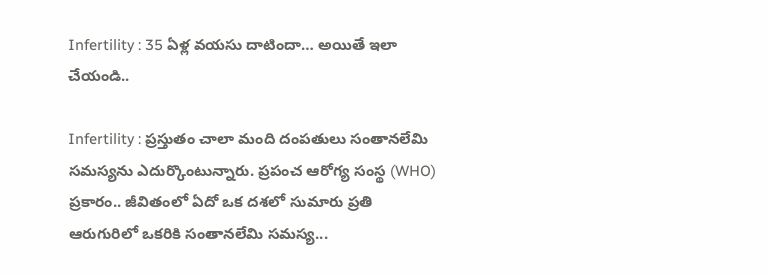Infertility : 35 ఏళ్ల వయసు దాటిందా… అయితే ఇలా చేయండి..

Infertility : ప్రస్తుతం చాలా మంది దంపతులు సంతానలేమి సమస్యను ఎదుర్కొంటున్నారు. ప్రపంచ ఆరోగ్య సంస్థ (WHO) ప్రకారం.. జీవితంలో ఏదో ఒక దశలో సుమారు ప్రతి ఆరుగురిలో ఒకరికి సంతానలేమి సమస్య...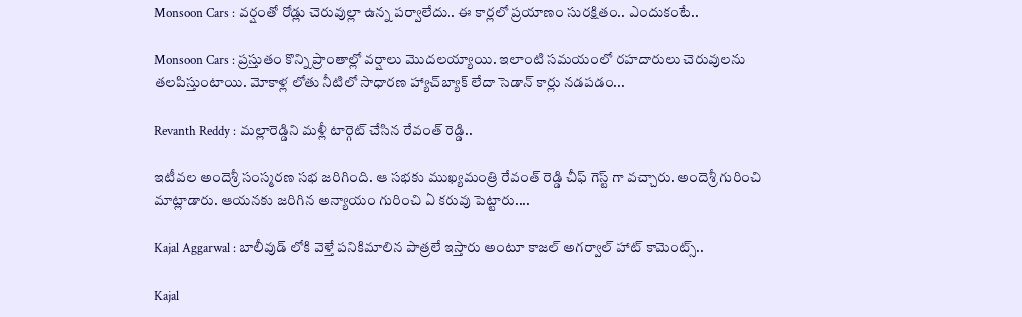Monsoon Cars : వర్షంతో రోడ్లు చెరువుల్లా ఉన్న పర్వాలేదు.. ఈ కార్లలో ప్రయాణం సురక్షితం.. ఎందుకంటే..

Monsoon Cars : ప్రస్తుతం కొన్ని ప్రాంతాల్లో వర్షాలు మొదలయ్యాయి. ఇలాంటి సమయంలో రహదారులు చెరువులను తలపిస్తుంటాయి. మోకాళ్ల లోతు నీటిలో సాధారణ హ్యాచ్‌బ్యాక్ లేదా సెడాన్ కార్లు నడపడం...

Revanth Reddy : మల్లారెడ్డిని మళ్లీ టార్గెట్ చేసిన రేవంత్ రెడ్డి..

ఇటీవల అందెశ్రీ సంస్మరణ సభ జరిగింది. ఆ సభకు ముఖ్యమంత్రి రేవంత్ రెడ్డి చీఫ్ గెస్ట్ గా వచ్చారు. అందెశ్రీ గురించి మాట్లాడారు. ఆయనకు జరిగిన అన్యాయం గురించి ఏ కరువు పెట్టారు....

Kajal Aggarwal : బాలీవుడ్ లోకి వెళ్తే పనికిమాలిన పాత్రలే ఇస్తారు అంటూ కాజల్ అగర్వాల్ హాట్ కామెంట్స్..

Kajal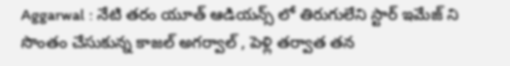Aggarwal : నేటి తరం యూత్ ఆడియన్స్ లో తిరుగులేని స్టార్ ఇమేజ్ ని సొంతం చేసుకున్న కాజల్ అగర్వాల్ , పెళ్లి తర్వాత తన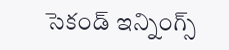సెకండ్ ఇన్నింగ్స్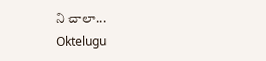ని చాలా...
Oktelugu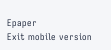Epaper
Exit mobile version